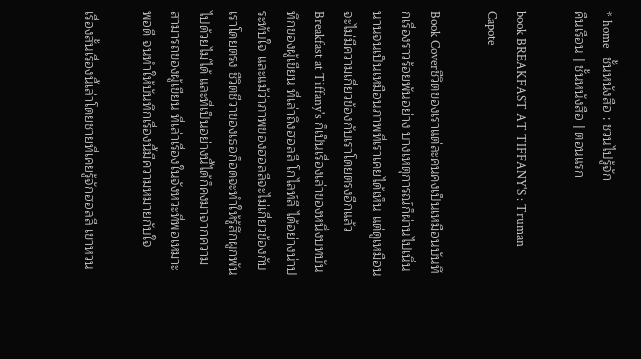* home   ชั้นหนังสือ : ชวนไปรู้จัก
คืนเรือน | ชั้นหนังสือ | ตอนแรก

book BREAKFAST AT TIFFANY'S : Truman Capote

Book Coverชีวิตของเราแต่ละคนคงเป็นเหมือนบันทึกเรื่องราวร้อยพันอย่าง บางเหตุการณ์ก็ผ่านไปเนิ่นนานจนเป็นเหมือนภาพที่เราเคยได้เห็น แต่ดูเหมือนจะไม่มีความเกี่ยวข้องกับเราโดยตรงอีกแล้ว Breakfast at Tiffany's ก็เป็นเรื่องเล่าของหนึ่งบทบันทึกของผู้เขียน ที่เล่าถึงฮอลลี โกไลท์ลี ได้อย่างน่าประทับใจ และแม้ว่าภาพของฮอลลีจะไม่เกี่ยวข้องกับเราโดยตรง ชีวิตชีวาของเธอก็อดจะทำให้รู้สึกผูกพันไปด้วยไม่ได้ และที่เป็นอย่างนี้ได้ก็คงมาจากความสามารถของผู้เขียน ที่เล่าเรื่องในจังหวะที่พอเหมาะพอดี จนทำให้บันทึกเรื่องนี้มีความหมายกับใจ

เรื่องสั้นเรื่องนี้เล่าโดยชายที่เคยรู้จักฮอลลี เขาหวน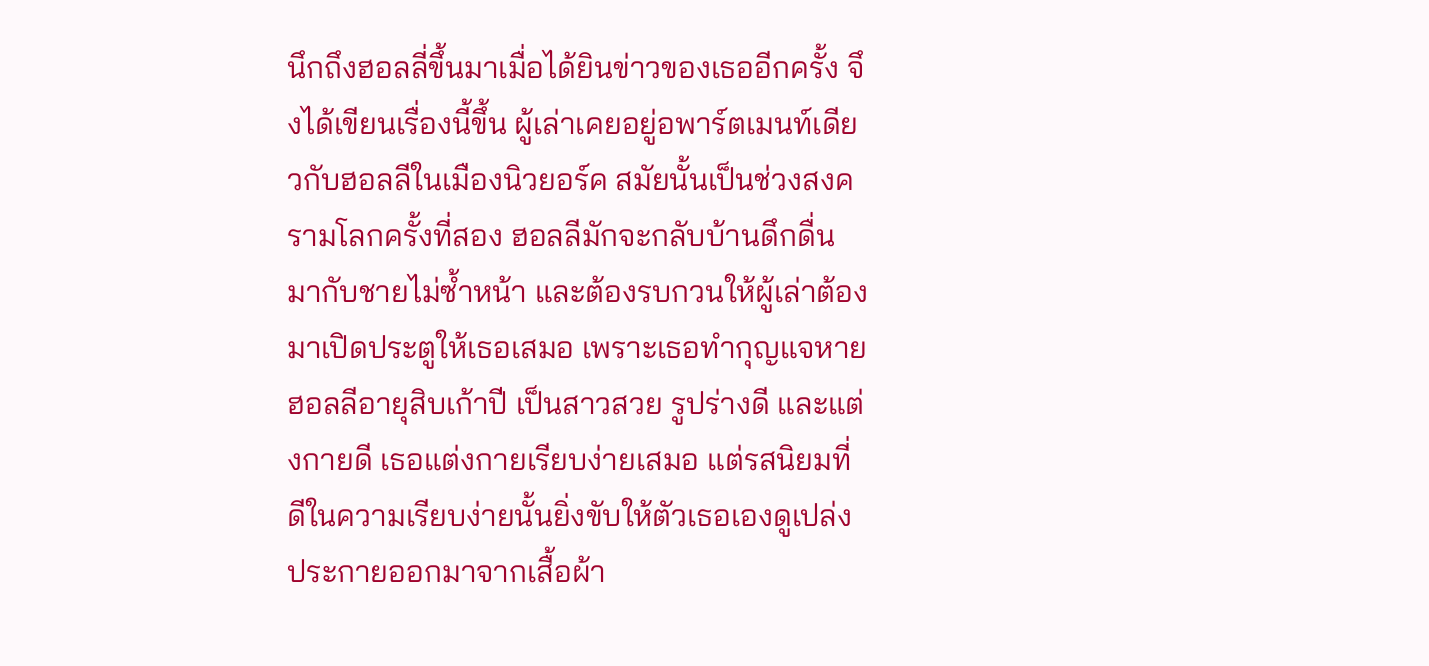นึกถึงฮอลลี่ขึ้นมาเมื่อได้ยินข่าวของเธออีกครั้ง จึงได้เขียนเรื่องนี้ขึ้น ผู้เล่าเคยอยู่อพาร์ตเมนท์เดียวกับฮอลลีในเมืองนิวยอร์ค สมัยนั้นเป็นช่วงสงครามโลกครั้งที่สอง ฮอลลีมักจะกลับบ้านดึกดื่นมากับชายไม่ซ้ำหน้า และต้องรบกวนให้ผู้เล่าต้องมาเปิดประตูให้เธอเสมอ เพราะเธอทำกุญแจหาย ฮอลลีอายุสิบเก้าปี เป็นสาวสวย รูปร่างดี และแต่งกายดี เธอแต่งกายเรียบง่ายเสมอ แต่รสนิยมที่ดีในความเรียบง่ายนั้นยิ่งขับให้ตัวเธอเองดูเปล่งประกายออกมาจากเสื้อผ้า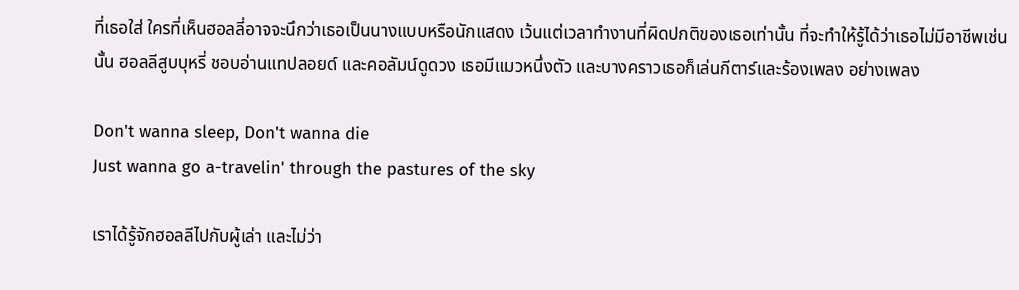ที่เธอใส่ ใครที่เห็นฮอลลี่อาจจะนึกว่าเธอเป็นนางแบบหรือนักแสดง เว้นแต่เวลาทำงานที่ผิดปกติของเธอเท่านั้น ที่จะทำให้รู้ได้ว่าเธอไม่มีอาชีพเช่นนั้น ฮอลลีสูบบุหรี่ ชอบอ่านแทปลอยด์ และคอลัมน์ดูดวง เธอมีแมวหนึ่งตัว และบางคราวเธอก็เล่นกีตาร์และร้องเพลง อย่างเพลง

Don't wanna sleep, Don't wanna die
Just wanna go a-travelin' through the pastures of the sky

เราได้รู้จักฮอลลีไปกับผู้เล่า และไม่ว่า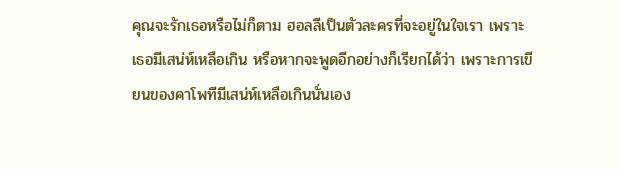คุณจะรักเธอหรือไม่ก็ตาม ฮอลลีเป็นตัวละครที่จะอยู่ในใจเรา เพราะเธอมีเสน่ห์เหลือเกิน หรือหากจะพูดอีกอย่างก็เรียกได้ว่า เพราะการเขียนของคาโพทีมีเสน่ห์เหลือเกินนั่นเอง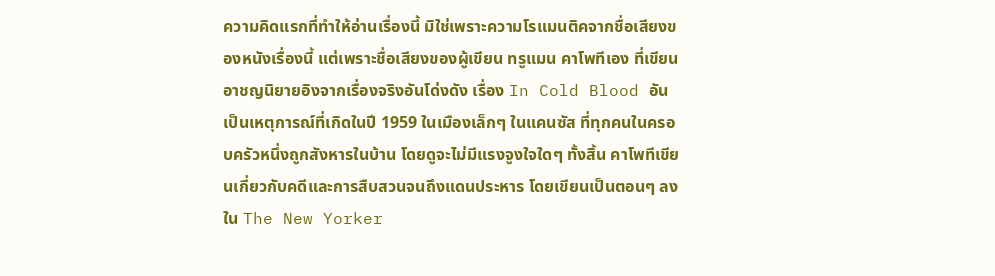ความคิดแรกที่ทำให้อ่านเรื่องนี้ มิใช่เพราะความโรแมนติคจากชื่อเสียงของหนังเรื่องนี้ แต่เพราะชื่อเสียงของผู้เขียน ทรูแมน คาโพทีเอง ที่เขียนอาชญนิยายอิงจากเรื่องจริงอันโด่งดัง เรื่อง In Cold Blood อันเป็นเหตุการณ์ที่เกิดในปี 1959 ในเมืองเล็กๆ ในแคนซัส ที่ทุกคนในครอบครัวหนึ่งถูกสังหารในบ้าน โดยดูจะไม่มีแรงจูงใจใดๆ ทั้งสิ้น คาโพทีเขียนเกี่ยวกับคดีและการสืบสวนจนถึงแดนประหาร โดยเขียนเป็นตอนๆ ลงใน The New Yorker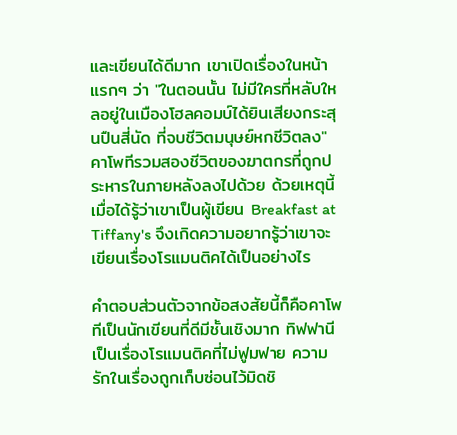และเขียนได้ดีมาก เขาเปิดเรื่องในหน้าแรกๆ ว่า "ในตอนนั้น ไม่มีใครที่หลับใหลอยู่ในเมืองโฮลคอมบ์ได้ยินเสียงกระสุนปืนสี่นัด ที่จบชีวิตมนุษย์หกชีวิตลง" คาโพทีรวมสองชีวิตของฆาตกรที่ถูกประหารในภายหลังลงไปด้วย ด้วยเหตุนี้ เมื่อได้รู้ว่าเขาเป็นผู้เขียน Breakfast at Tiffany's จึงเกิดความอยากรู้ว่าเขาจะเขียนเรื่องโรแมนติคได้เป็นอย่างไร

คำตอบส่วนตัวจากข้อสงสัยนี้ก็คือคาโพทีเป็นนักเขียนที่ดีมีชั้นเชิงมาก ทิฟฟานีเป็นเรื่องโรแมนติคที่ไม่ฟูมฟาย ความรักในเรื่องถูกเก็บซ่อนไว้มิดชิ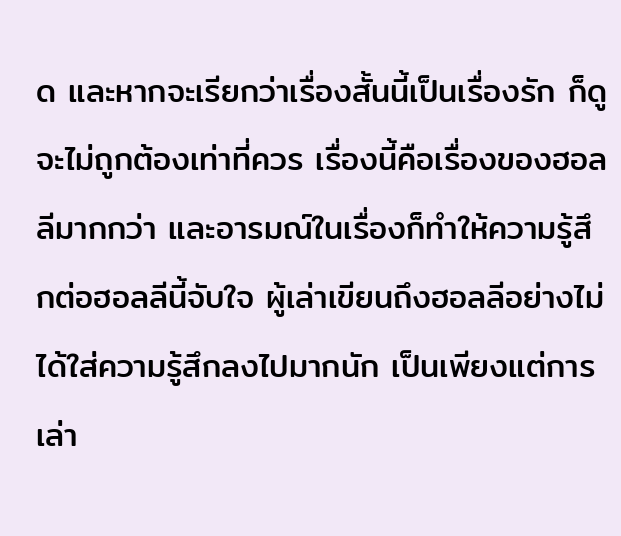ด และหากจะเรียกว่าเรื่องสั้นนี้เป็นเรื่องรัก ก็ดูจะไม่ถูกต้องเท่าที่ควร เรื่องนี้คือเรื่องของฮอลลีมากกว่า และอารมณ์ในเรื่องก็ทำให้ความรู้สึกต่อฮอลลีนี้จับใจ ผู้เล่าเขียนถึงฮอลลีอย่างไม่ได้ใส่ความรู้สึกลงไปมากนัก เป็นเพียงแต่การเล่า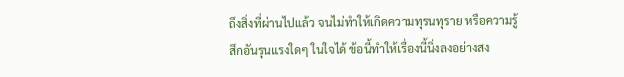ถึงสิ่งที่ผ่านไปแล้ว จนไม่ทำให้เกิดความทุรนทุราย หรือความรู้สึกอันรุนแรงใดๆ ในใจได้ ข้อนี้ทำให้เรื่องนี้นิ่งลงอย่างสง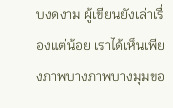บงดงาม ผู้เขียนยังเล่าเรื่องแต่น้อย เราได้เห็นเพียงภาพบางภาพบางมุมขอ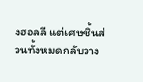งฮอลลี แต่เศษชิ้นส่วนทั้งหมดกลับวาง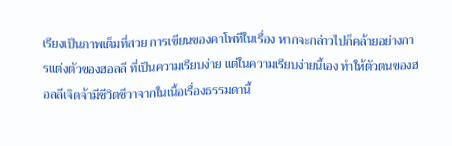เรียงเป็นภาพเต็มที่สวย การเขียนของคาโพทีในเรื่อง หากจะกล่าวไปก็คล้ายอย่างการแต่งตัวของฮอลลี ที่เป็นความเรียบง่าย แต่ในความเรียบง่ายนี้เอง ทำให้ตัวตนของฮอลลีเจิดจ้ามีชีวิตชีวาจากในเนื้อเรื่องธรรมดานี้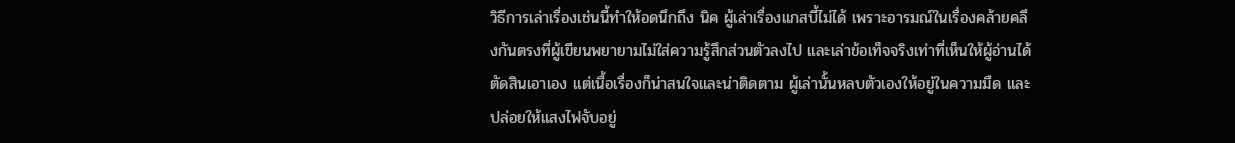วิธีการเล่าเรื่องเช่นนี้ทำให้อดนึกถึง นิค ผู้เล่าเรื่องแกสบี้ไม่ได้ เพราะอารมณ์ในเรื่องคล้ายคลึงกันตรงที่ผู้เขียนพยายามไม่ใส่ความรู้สึกส่วนตัวลงไป และเล่าข้อเท็จจริงเท่าที่เห็นให้ผู้อ่านได้ตัดสินเอาเอง แต่เนื้อเรื่องก็น่าสนใจและน่าติดตาม ผู้เล่านั้นหลบตัวเองให้อยู่ในความมืด และปล่อยให้แสงไฟจับอยู่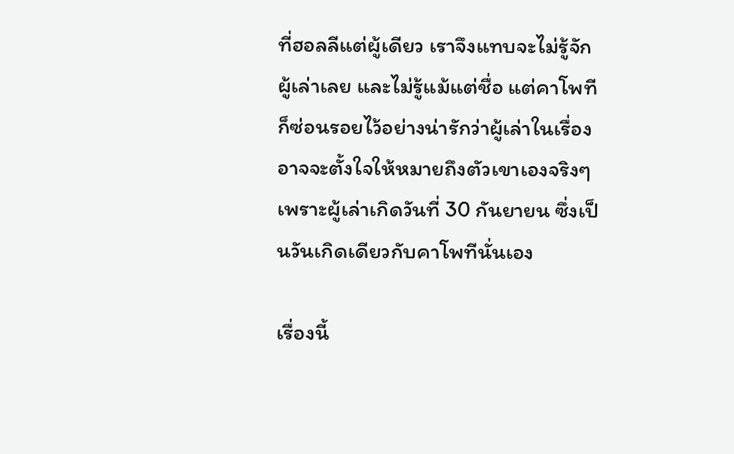ที่ฮอลลีแต่ผู้เดียว เราจึงแทบจะไม่รู้จักผู้เล่าเลย และไม่รู้แม้แต่ชื่อ แต่คาโพทีก็ซ่อนรอยไว้อย่างน่ารักว่าผู้เล่าในเรื่องอาจจะตั้งใจให้หมายถึงตัวเขาเองจริงๆ เพราะผู้เล่าเกิดวันที่ 30 กันยายน ซึ่งเป็นวันเกิดเดียวกับคาโพทีนั่นเอง

เรื่องนี้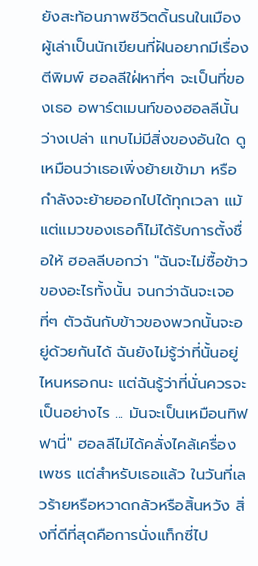ยังสะท้อนภาพชีวิตดิ้นรนในเมือง ผู้เล่าเป็นนักเขียนที่ฝันอยากมีเรื่องตีพิมพ์ ฮอลลีใฝ่หาที่ๆ จะเป็นที่ของเธอ อพาร์ตเมนท์ของฮอลลีนั้นว่างเปล่า แทบไม่มีสิ่งของอันใด ดูเหมือนว่าเธอเพิ่งย้ายเข้ามา หรือกำลังจะย้ายออกไปได้ทุกเวลา แม้แต่แมวของเธอก็ไม่ได้รับการตั้งชื่อให้ ฮอลลีบอกว่า "ฉันจะไม่ซื้อข้าวของอะไรทั้งนั้น จนกว่าฉันจะเจอที่ๆ ตัวฉันกับข้าวของพวกนั้นจะอยู่ด้วยกันได้ ฉันยังไม่รู้ว่าที่นั้นอยู่ไหนหรอกนะ แต่ฉันรู้ว่าที่นั่นควรจะเป็นอย่างไร ... มันจะเป็นเหมือนทิฟฟานี่" ฮอลลีไม่ได้คลั่งไคล้เครื่องเพชร แต่สำหรับเธอแล้ว ในวันที่เลวร้ายหรือหวาดกลัวหรือสิ้นหวัง สิ่งที่ดีที่สุดคือการนั่งแท็กซี่ไป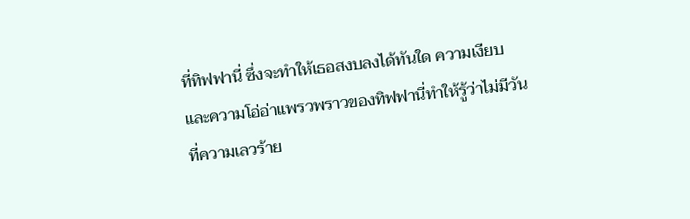ที่ทิฟฟานี่ ซึ่งจะทำให้เธอสงบลงได้ทันใด ความเงียบและความโอ่อ่าแพรวพราวของทิฟฟานี่ทำให้รู้ว่าไม่มีวันที่ความเลวร้าย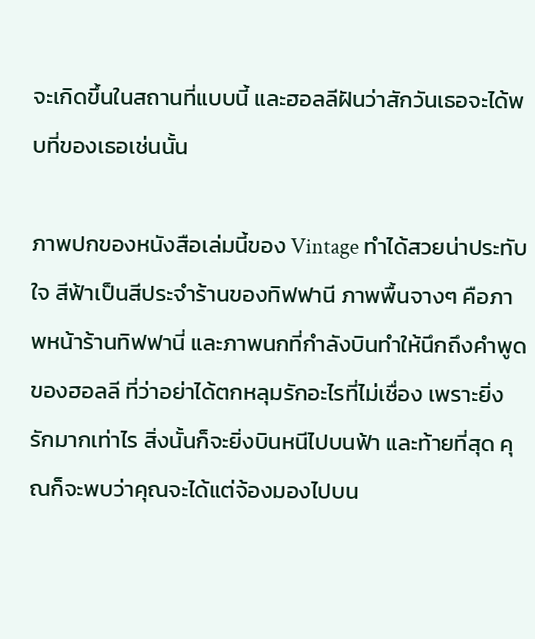จะเกิดขึ้นในสถานที่แบบนี้ และฮอลลีฝันว่าสักวันเธอจะได้พบที่ของเธอเช่นนั้น

ภาพปกของหนังสือเล่มนี้ของ Vintage ทำได้สวยน่าประทับใจ สีฟ้าเป็นสีประจำร้านของทิฟฟานี ภาพพื้นจางๆ คือภาพหน้าร้านทิฟฟานี่ และภาพนกที่กำลังบินทำให้นึกถึงคำพูดของฮอลลี ที่ว่าอย่าได้ตกหลุมรักอะไรที่ไม่เชื่อง เพราะยิ่งรักมากเท่าไร สิ่งนั้นก็จะยิ่งบินหนีไปบนฟ้า และท้ายที่สุด คุณก็จะพบว่าคุณจะได้แต่จ้องมองไปบน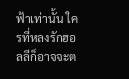ฟ้าเท่านั้น ใครที่หลงรักฮอลลีก็อาจจะต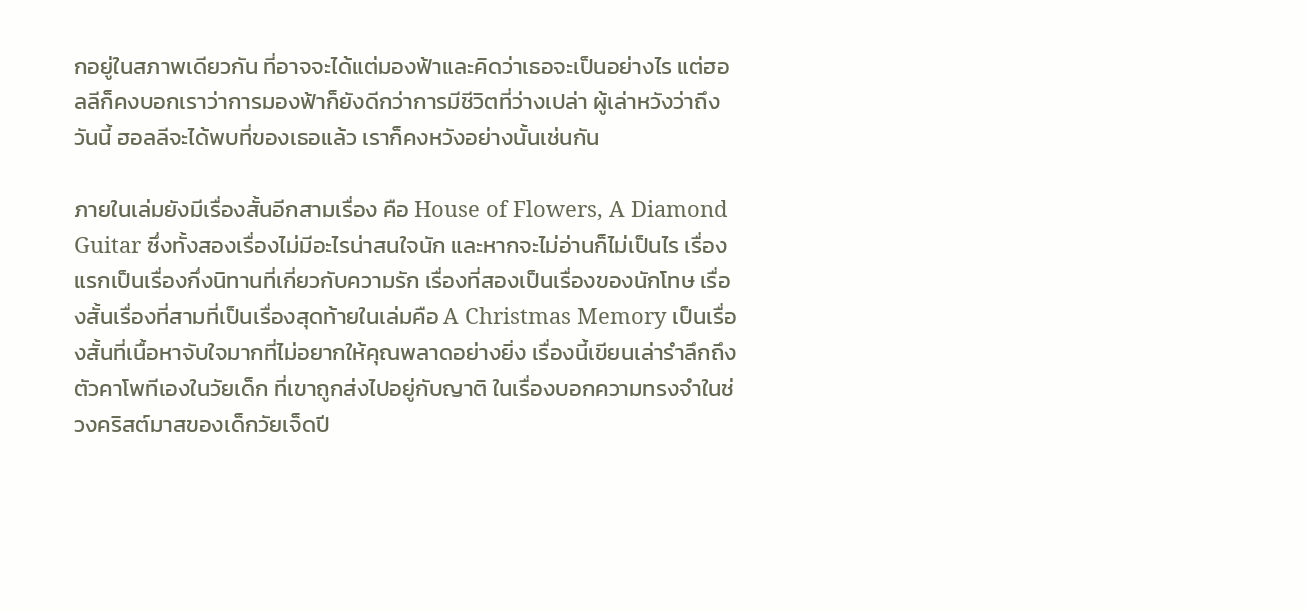กอยู่ในสภาพเดียวกัน ที่อาจจะได้แต่มองฟ้าและคิดว่าเธอจะเป็นอย่างไร แต่ฮอลลีก็คงบอกเราว่าการมองฟ้าก็ยังดีกว่าการมีชีวิตที่ว่างเปล่า ผู้เล่าหวังว่าถึงวันนี้ ฮอลลีจะได้พบที่ของเธอแล้ว เราก็คงหวังอย่างนั้นเช่นกัน

ภายในเล่มยังมีเรื่องสั้นอีกสามเรื่อง คือ House of Flowers, A Diamond Guitar ซึ่งทั้งสองเรื่องไม่มีอะไรน่าสนใจนัก และหากจะไม่อ่านก็ไม่เป็นไร เรื่องแรกเป็นเรื่องกึ่งนิทานที่เกี่ยวกับความรัก เรื่องที่สองเป็นเรื่องของนักโทษ เรื่องสั้นเรื่องที่สามที่เป็นเรื่องสุดท้ายในเล่มคือ A Christmas Memory เป็นเรื่องสั้นที่เนื้อหาจับใจมากที่ไม่อยากให้คุณพลาดอย่างยิ่ง เรื่องนี้เขียนเล่ารำลึกถึงตัวคาโพทีเองในวัยเด็ก ที่เขาถูกส่งไปอยู่กับญาติ ในเรื่องบอกความทรงจำในช่วงคริสต์มาสของเด็กวัยเจ็ดปี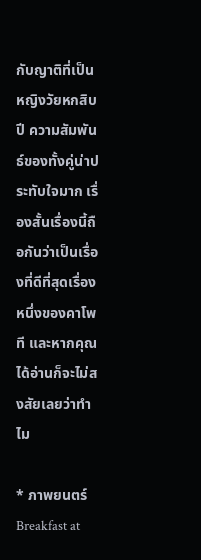กับญาติที่เป็นหญิงวัยหกสิบปี ความสัมพันธ์ของทั้งคู่น่าประทับใจมาก เรื่องสั้นเรื่องนี้ถือกันว่าเป็นเรื่องที่ดีที่สุดเรื่องหนึ่งของคาโพที และหากคุณได้อ่านก็จะไม่สงสัยเลยว่าทำไม

* ภาพยนตร์ Breakfast at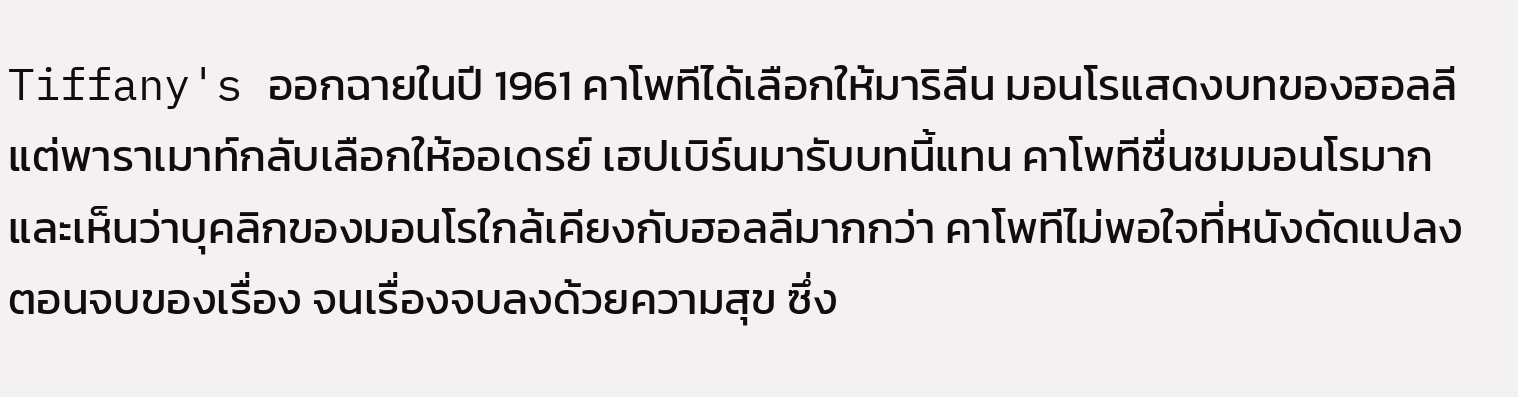Tiffany's ออกฉายในปี 1961 คาโพทีได้เลือกให้มาริลีน มอนโรแสดงบทของฮอลลี แต่พาราเมาท์กลับเลือกให้ออเดรย์ เฮปเบิร์นมารับบทนี้แทน คาโพทีชื่นชมมอนโรมาก และเห็นว่าบุคลิกของมอนโรใกล้เคียงกับฮอลลีมากกว่า คาโพทีไม่พอใจที่หนังดัดแปลงตอนจบของเรื่อง จนเรื่องจบลงด้วยความสุข ซึ่ง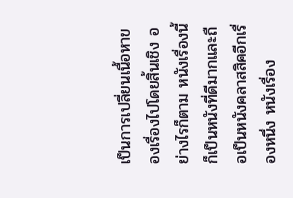เป็นการเปลี่ยนเนื้อหาของเรื่องไปโดยสิ้นเชิง อย่างไรก็ตาม หนังเรื่องนี้ก็เป็นหนังที่ดีมากและถือเป็นหนังคลาสสิคอีกเรื่องหนึ่ง หนังเรื่อง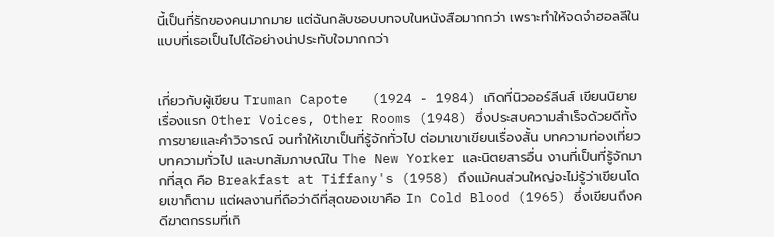นี้เป็นที่รักของคนมากมาย แต่ฉันกลับชอบบทจบในหนังสือมากกว่า เพราะทำให้จดจำฮอลลีในแบบที่เธอเป็นไปได้อย่างน่าประทับใจมากกว่า


เกี่ยวกับผู้เขียน Truman Capote   (1924 - 1984) เกิดที่นิวออร์ลีนส์ เขียนนิยายเรื่องแรก Other Voices, Other Rooms (1948) ซึ่งประสบความสำเร็จด้วยดีทั้งการขายและคำวิจารณ์ จนทำให้เขาเป็นที่รู้จักทั่วไป ต่อมาเขาเขียนเรื่องสั้น บทความท่องเที่ยว บทความทั่วไป และบทสัมภาษณ์ใน The New Yorker และนิตยสารอื่น งานที่เป็นที่รู้จักมากที่สุด คือ Breakfast at Tiffany's (1958) ถึงแม้คนส่วนใหญ่จะไม่รู้ว่าเขียนโดยเขาก็ตาม แต่ผลงานที่ถือว่าดีที่สุดของเขาคือ In Cold Blood (1965) ซึ่งเขียนถึงคดีฆาตกรรมที่เกิ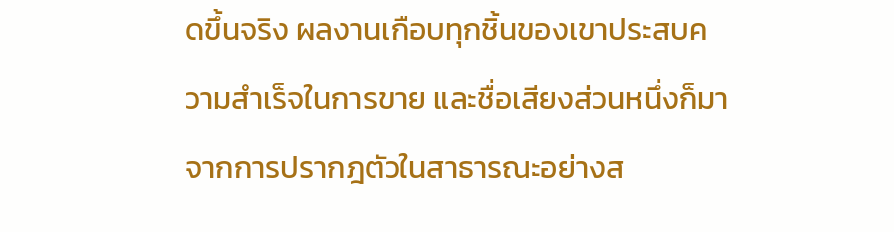ดขึ้นจริง ผลงานเกือบทุกชิ้นของเขาประสบความสำเร็จในการขาย และชื่อเสียงส่วนหนึ่งก็มาจากการปรากฎตัวในสาธารณะอย่างส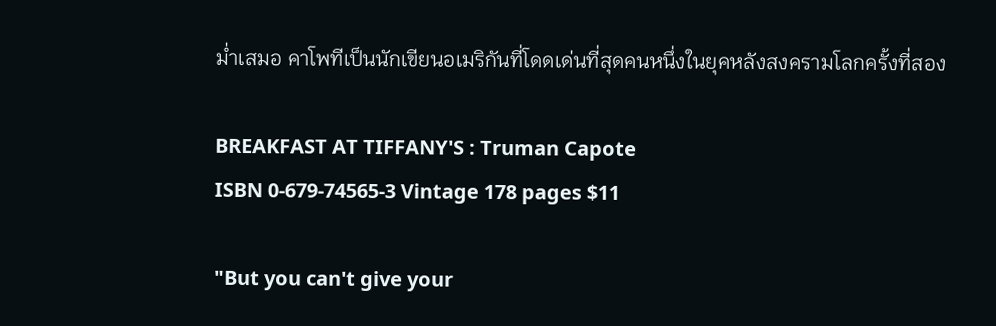ม่ำเสมอ คาโพทีเป็นนักเขียนอเมริกันที่โดดเด่นที่สุดคนหนึ่งในยุคหลังสงครามโลกครั้งที่สอง

BREAKFAST AT TIFFANY'S : Truman Capote
ISBN 0-679-74565-3 Vintage 178 pages $11

"But you can't give your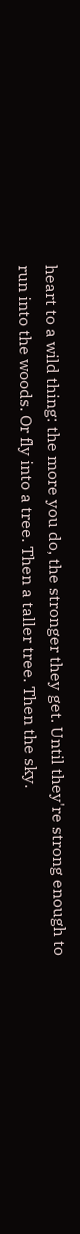heart to a wild thing: the more you do, the stronger they get. Until they're strong enough to run into the woods. Or fly into a tree. Then a taller tree. Then the sky.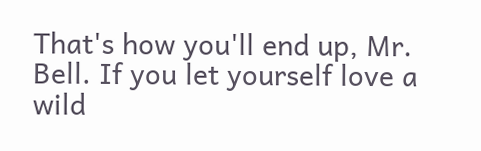That's how you'll end up, Mr. Bell. If you let yourself love a wild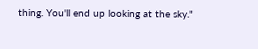thing. You'll end up looking at the sky."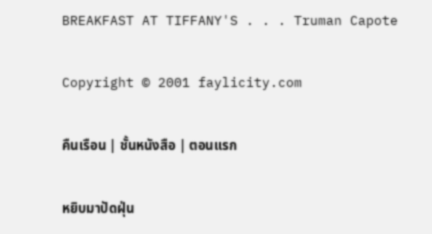BREAKFAST AT TIFFANY'S . . . Truman Capote

Copyright © 2001 faylicity.com

คืนเรือน | ชั้นหนังสือ | ตอนแรก

หยิบมาปัดฝุ่น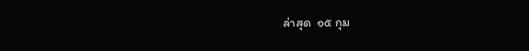ล่าสุด  ๑๕ กุม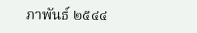ภาพันธ์ ๒๕๔๔